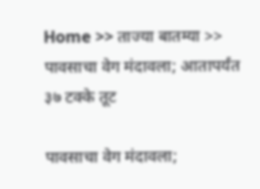Home >> ताज्या बातम्या >> पावसाचा वेग मंदावला; आतापर्यंत ३७ टक्के तूट

पावसाचा वेग मंदावला;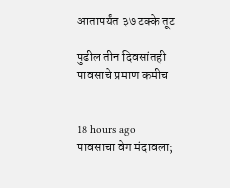आतापर्यंत ३७ टक्के तूट

पुढील तीन दिवसांतही पावसाचे प्रमाण कमीच


18 hours ago
पावसाचा वेग मंदावला;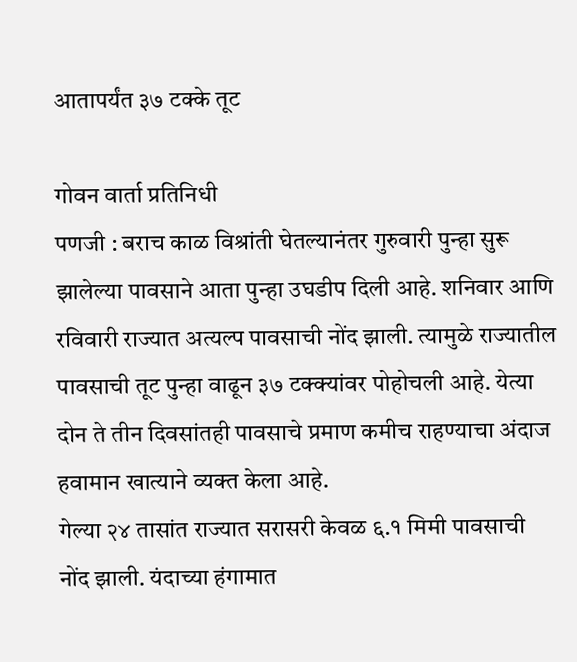आतापर्यंत ३७ टक्के तूट

गोवन वार्ता प्रतिनिधी
पणजी : बराच काळ विश्रांती घेतल्यानंतर गुरुवारी पुन्हा सुरू झालेल्या पावसाने आता पुन्हा उघडीप दिली आहे. शनिवार आणि रविवारी राज्यात अत्यल्प पावसाची नोंद झाली. त्यामुळे राज्यातील पावसाची तूट पुन्हा वाढून ३७ टक्क्यांवर पोहोचली आहे. येत्या दोन ते तीन दिवसांतही पावसाचे प्रमाण कमीच राहण्याचा अंदाज हवामान खात्याने व्यक्त केला आहे.
गेल्या २४ तासांत राज्यात सरासरी केवळ ६.१ मिमी पावसाची नोंद झाली. यंदाच्या हंगामात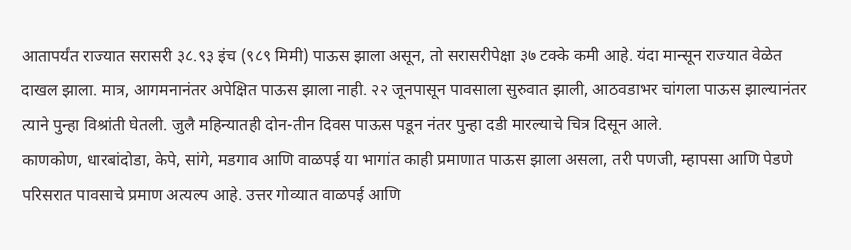आतापर्यंत राज्यात सरासरी ३८.९३ इंच (९८९ मिमी) पाऊस झाला असून, तो सरासरीपेक्षा ३७ टक्के कमी आहे. यंदा मान्सून राज्यात वेळेत दाखल झाला. मात्र, आगमनानंतर अपेक्षित पाऊस झाला नाही. २२ जूनपासून पावसाला सुरुवात झाली, आठवडाभर चांगला पाऊस झाल्यानंतर त्याने पुन्हा विश्रांती घेतली. जुलै महिन्यातही दोन-तीन दिवस पाऊस पडून नंतर पुन्हा दडी मारल्याचे चित्र दिसून आले.
काणकोण, धारबांदोडा, केपे, सांगे, मडगाव आणि वाळपई या भागांत काही प्रमाणात पाऊस झाला असला, तरी पणजी, म्हापसा आणि पेडणे परिसरात पावसाचे प्रमाण अत्यल्प आहे. उत्तर गोव्यात वाळपई आणि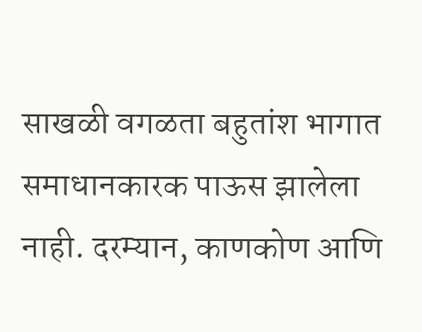साखळी वगळता बहुतांश भागात समाधानकारक पाऊस झालेला नाही. दरम्यान, काणकोण आणि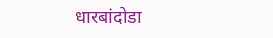धारबांदोडा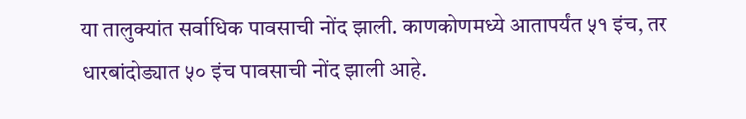या तालुक्यांत सर्वाधिक पावसाची नोंद झाली. काणकोणमध्ये आतापर्यंत ५१ इंच, तर धारबांदोड्यात ५० इंच पावसाची नोंद झाली आहे.